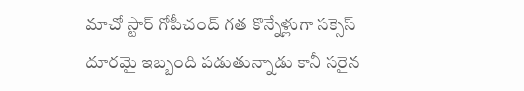మాచో స్టార్ గోపీచంద్ గత కొన్నేళ్లుగా సక్సెస్ దూరమై ఇబ్బంది పడుతున్నాడు కానీ సరైన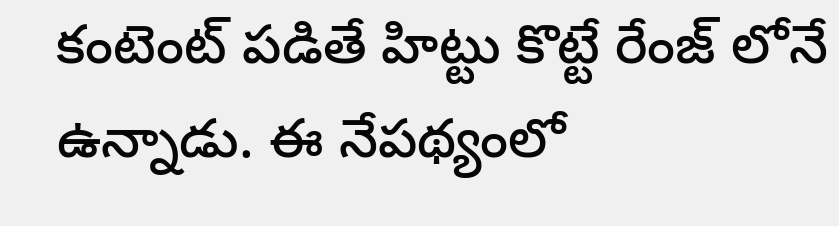కంటెంట్ పడితే హిట్టు కొట్టే రేంజ్ లోనే ఉన్నాడు. ఈ నేపథ్యంలో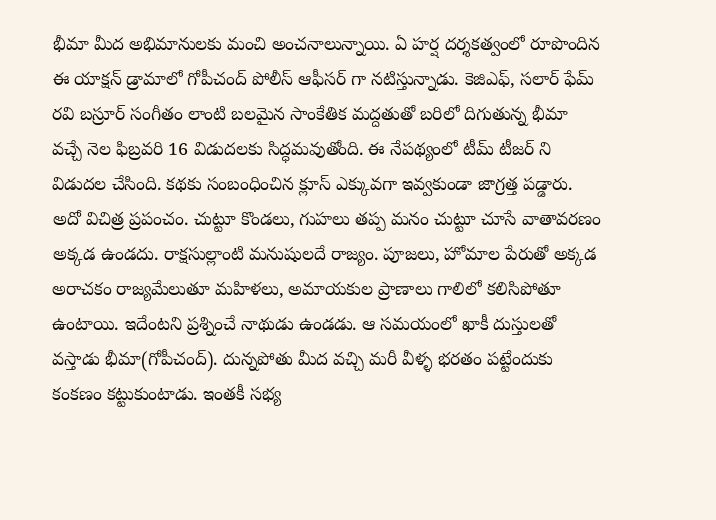భీమా మీద అభిమానులకు మంచి అంచనాలున్నాయి. ఏ హర్ష దర్శకత్వంలో రూపొందిన ఈ యాక్షన్ డ్రామాలో గోపీచంద్ పోలీస్ ఆఫీసర్ గా నటిస్తున్నాడు. కెజిఎఫ్, సలార్ ఫేమ్ రవి బస్రూర్ సంగీతం లాంటి బలమైన సాంకేతిక మద్దతుతో బరిలో దిగుతున్న భీమా వచ్చే నెల ఫిబ్రవరి 16 విడుదలకు సిద్ధమవుతోంది. ఈ నేపథ్యంలో టీమ్ టీజర్ ని విడుదల చేసింది. కథకు సంబంధించిన క్లూస్ ఎక్కువగా ఇవ్వకుండా జాగ్రత్త పడ్డారు.
అదో విచిత్ర ప్రపంచం. చుట్టూ కొండలు, గుహలు తప్ప మనం చుట్టూ చూసే వాతావరణం అక్కడ ఉండదు. రాక్షసుల్లాంటి మనుషులదే రాజ్యం. పూజలు, హోమాల పేరుతో అక్కడ అరాచకం రాజ్యమేలుతూ మహిళలు, అమాయకుల ప్రాణాలు గాలిలో కలిసిపోతూ ఉంటాయి. ఇదేంటని ప్రశ్నించే నాథుడు ఉండడు. ఆ సమయంలో ఖాకీ దుస్తులతో వస్తాడు భీమా(గోపీచంద్). దున్నపోతు మీద వచ్చి మరీ వీళ్ళ భరతం పట్టేందుకు కంకణం కట్టుకుంటాడు. ఇంతకీ సభ్య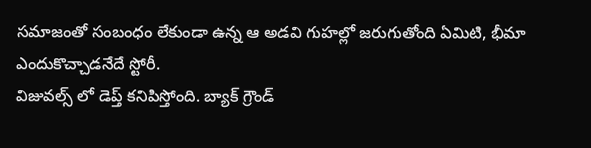సమాజంతో సంబంధం లేకుండా ఉన్న ఆ అడవి గుహల్లో జరుగుతోంది ఏమిటి, భీమా ఎందుకొచ్చాడనేదే స్టోరీ.
విజువల్స్ లో డెప్త్ కనిపిస్తోంది. బ్యాక్ గ్రౌండ్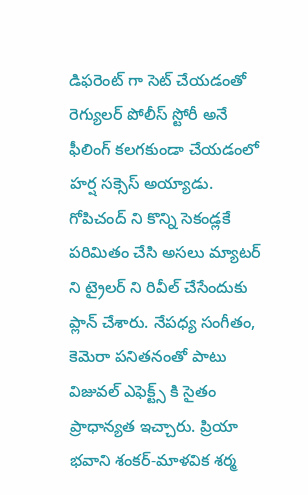డిఫరెంట్ గా సెట్ చేయడంతో రెగ్యులర్ పోలీస్ స్టోరీ అనే ఫీలింగ్ కలగకుండా చేయడంలో హర్ష సక్సెస్ అయ్యాడు. గోపిచంద్ ని కొన్ని సెకండ్లకే పరిమితం చేసి అసలు మ్యాటర్ ని ట్రైలర్ ని రివీల్ చేసేందుకు ప్లాన్ చేశారు. నేపధ్య సంగీతం, కెమెరా పనితనంతో పాటు విజువల్ ఎఫెక్ట్స్ కి సైతం ప్రాధాన్యత ఇచ్చారు. ప్రియా భవాని శంకర్-మాళవిక శర్మ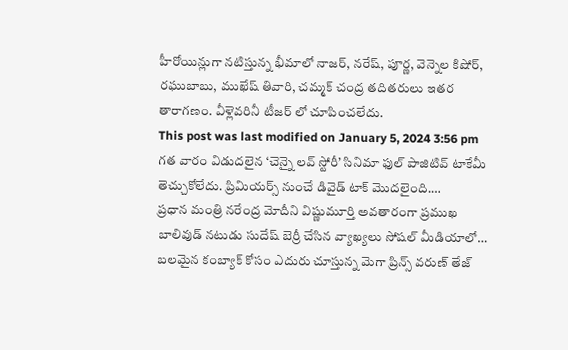హీరోయిన్లుగా నటిస్తున్న భీమాలో నాజర్, నరేష్, పూర్ణ, వెన్నెల కిషోర్, రఘుబాబు, ముఖేష్ తివారి, చమ్మక్ చంద్ర తదితరులు ఇతర తారాగణం. వీళ్లెవరినీ టీజర్ లో చూపించలేదు.
This post was last modified on January 5, 2024 3:56 pm
గత వారం విడుదలైన ‘చెన్నై లవ్ స్టోరీ’ సినిమా ఫుల్ పాజిటివ్ టాకేమీ తెచ్చుకోలేదు. ప్రిమియర్స్ నుంచే డివైడ్ టాక్ మొదలైంది.…
ప్రధాన మంత్రి నరేంద్ర మోదీని విష్ణుమూర్తి అవతారంగా ప్రముఖ బాలివుడ్ నటుడు సుదేష్ బెర్రీ చేసిన వ్యాఖ్యలు సోషల్ మీడియాలో…
బలమైన కంబ్యాక్ కోసం ఎదురు చూస్తున్న మెగా ప్రిన్స్ వరుణ్ తేజ్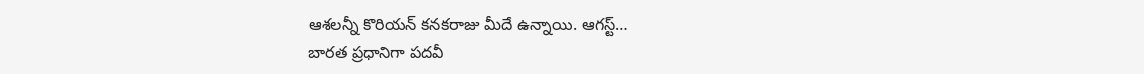ఆశలన్నీ కొరియన్ కనకరాజు మీదే ఉన్నాయి. ఆగస్ట్…
బారత ప్రధానిగా పదవీ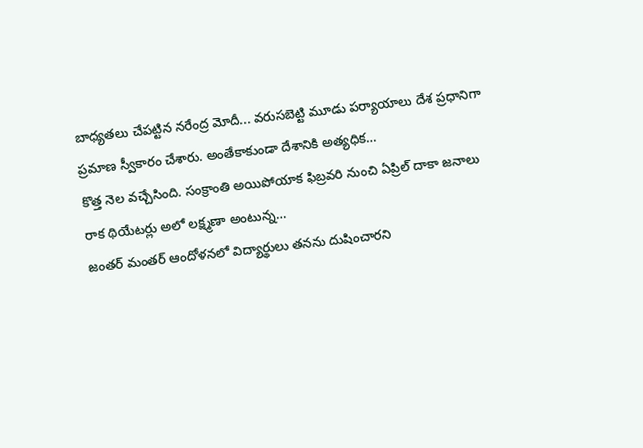బాధ్యతలు చేపట్టిన నరేంద్ర మోదీ... వరుసబెట్టి మూడు పర్యాయాలు దేశ ప్రధానిగా ప్రమాణ స్వీకారం చేశారు. అంతేకాకుండా దేశానికి అత్యధిక…
కొత్త నెల వచ్చేసింది. సంక్రాంతి అయిపోయాక ఫిబ్రవరి నుంచి ఏప్రిల్ దాకా జనాలు రాక థియేటర్లు అలో లక్ష్మణా అంటున్న…
జంతర్ మంతర్ ఆందోళనలో విద్యార్థులు తనను దుషించారని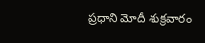ప్రధాని మోదీ శుక్రవారం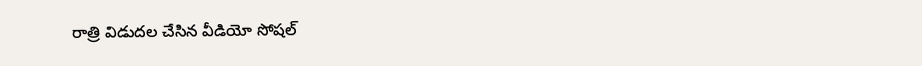రాత్రి విడుదల చేసిన వీడియో సోషల్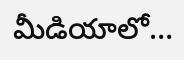మీడియాలో…